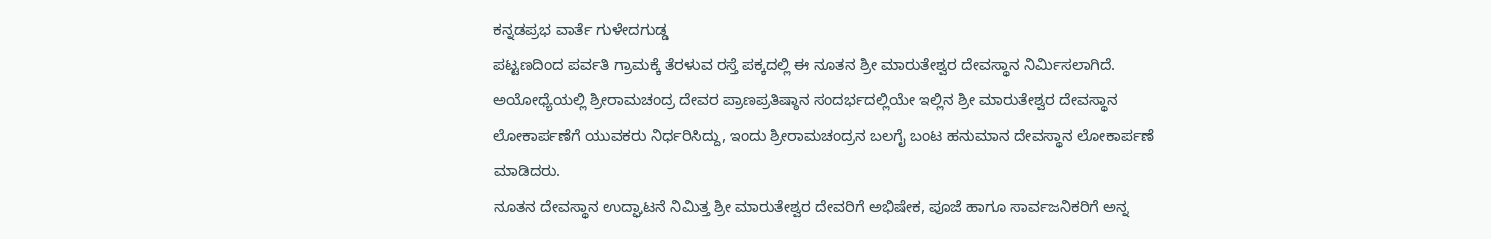ಕನ್ನಡಪ್ರಭ ವಾರ್ತೆ ಗುಳೇದಗುಡ್ಡ
ಪಟ್ಟಣದಿಂದ ಪರ್ವತಿ ಗ್ರಾಮಕ್ಕೆ ತೆರಳುವ ರಸ್ತೆ ಪಕ್ಕದಲ್ಲಿ ಈ ನೂತನ ಶ್ರೀ ಮಾರುತೇಶ್ವರ ದೇವಸ್ಥಾನ ನಿರ್ಮಿಸಲಾಗಿದೆ. ಅಯೋಧ್ಯೆಯಲ್ಲಿ ಶ್ರೀರಾಮಚಂದ್ರ ದೇವರ ಪ್ರಾಣಪ್ರತಿಷ್ಠಾನ ಸಂದರ್ಭದಲ್ಲಿಯೇ ಇಲ್ಲಿನ ಶ್ರೀ ಮಾರುತೇಶ್ವರ ದೇವಸ್ಥಾನ ಲೋಕಾರ್ಪಣೆಗೆ ಯುವಕರು ನಿರ್ಧರಿಸಿದ್ದು, ಇಂದು ಶ್ರೀರಾಮಚಂದ್ರನ ಬಲಗೈ ಬಂಟ ಹನುಮಾನ ದೇವಸ್ಥಾನ ಲೋಕಾರ್ಪಣೆ ಮಾಡಿದರು.
ನೂತನ ದೇವಸ್ಥಾನ ಉದ್ಘಾಟನೆ ನಿಮಿತ್ತ ಶ್ರೀ ಮಾರುತೇಶ್ವರ ದೇವರಿಗೆ ಅಭಿಷೇಕ, ಪೂಜೆ ಹಾಗೂ ಸಾರ್ವಜನಿಕರಿಗೆ ಅನ್ನ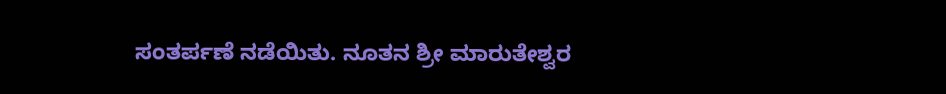ಸಂತರ್ಪಣೆ ನಡೆಯಿತು. ನೂತನ ಶ್ರೀ ಮಾರುತೇಶ್ವರ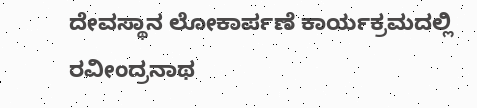ದೇವಸ್ಥಾನ ಲೋಕಾರ್ಪಣೆ ಕಾರ್ಯಕ್ರಮದಲ್ಲಿ ರವೀಂದ್ರನಾಥ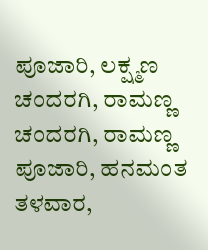ಪೂಜಾರಿ, ಲಕ್ಷ್ಮಣ ಚಂದರಗಿ, ರಾಮಣ್ಣ ಚಂದರಗಿ, ರಾಮಣ್ಣ ಪೂಜಾರಿ, ಹನಮಂತ ತಳವಾರ,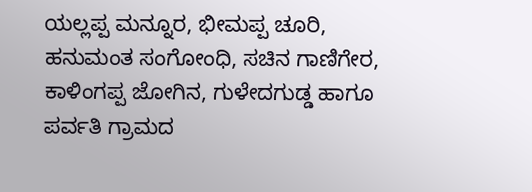ಯಲ್ಲಪ್ಪ ಮನ್ನೂರ, ಭೀಮಪ್ಪ ಚೂರಿ, ಹನುಮಂತ ಸಂಗೋಂಧಿ, ಸಚಿನ ಗಾಣಿಗೇರ, ಕಾಳಿಂಗಪ್ಪ ಜೋಗಿನ, ಗುಳೇದಗುಡ್ಡ ಹಾಗೂ ಪರ್ವತಿ ಗ್ರಾಮದ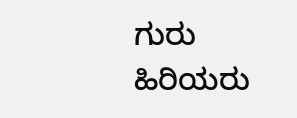ಗುರು ಹಿರಿಯರು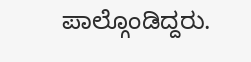ಪಾಲ್ಗೊಂಡಿದ್ದರು.